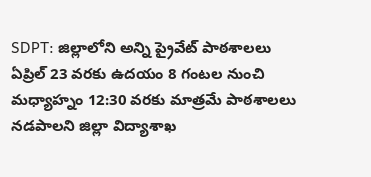SDPT: జిల్లాలోని అన్ని ప్రైవేట్ పాఠశాలలు ఏప్రిల్ 23 వరకు ఉదయం 8 గంటల నుంచి మధ్యాహ్నం 12:30 వరకు మాత్రమే పాఠశాలలు నడపాలని జిల్లా విద్యాశాఖ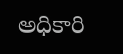అధికారి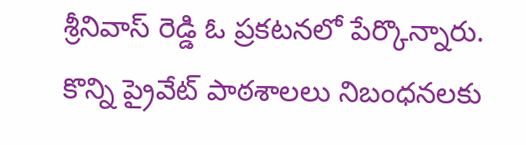శ్రీనివాస్ రెడ్డి ఓ ప్రకటనలో పేర్కొన్నారు. కొన్ని ప్రైవేట్ పాఠశాలలు నిబంధనలకు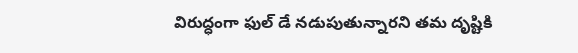విరుద్ధంగా ఫుల్ డే నడుపుతున్నారని తమ దృష్టికి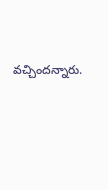వచ్చిందన్నారు.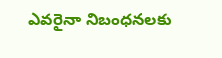ఎవరైనా నిబంధనలకు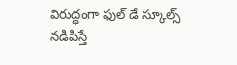విరుద్ధంగా ఫుల్ డే స్కూల్స్ నడిపిస్తే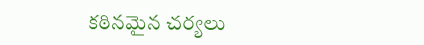కఠినమైన చర్యలు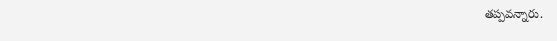తప్పవన్నారు.